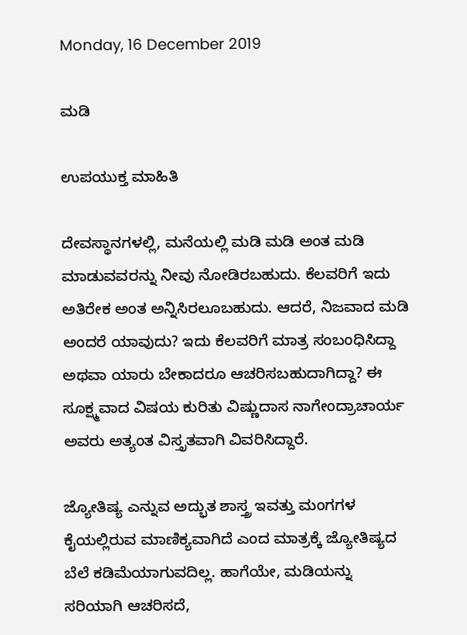Monday, 16 December 2019

ಮಡಿ

ಉಪಯುಕ್ತ ಮಾಹಿತಿ

ದೇವಸ್ಥಾನಗಳಲ್ಲಿ, ಮನೆಯಲ್ಲಿ ಮಡಿ ಮಡಿ ಅಂತ ಮಡಿ ಮಾಡುವವರನ್ನು ನೀವು ನೋಡಿರಬಹುದು. ಕೆಲವರಿಗೆ ಇದು ಅತಿರೇಕ ಅಂತ ಅನ್ನಿಸಿರಲೂಬಹುದು. ಆದರೆ, ನಿಜವಾದ ಮಡಿ ಅಂದರೆ ಯಾವುದು? ಇದು ಕೆಲವರಿಗೆ ಮಾತ್ರ ಸಂಬಂಧಿಸಿದ್ದಾ ಅಥವಾ ಯಾರು ಬೇಕಾದರೂ ಆಚರಿಸಬಹುದಾಗಿದ್ದಾ? ಈ ಸೂಕ್ಷ್ಮವಾದ ವಿಷಯ ಕುರಿತು ವಿಷ್ಣುದಾಸ ನಾಗೇಂದ್ರಾಚಾರ್ಯ ಅವರು ಅತ್ಯಂತ ವಿಸ್ತೃತವಾಗಿ ವಿವರಿಸಿದ್ದಾರೆ.

ಜ್ಯೋತಿಷ್ಯ ಎನ್ನುವ ಅದ್ಭುತ ಶಾಸ್ತ್ರ ಇವತ್ತು ಮಂಗಗಳ ಕೈಯಲ್ಲಿರುವ ಮಾಣಿಕ್ಯವಾಗಿದೆ ಎಂದ ಮಾತ್ರಕ್ಕೆ ಜ್ಯೋತಿಷ್ಯದ ಬೆಲೆ ಕಡಿಮೆಯಾಗುವದಿಲ್ಲ. ಹಾಗೆಯೇ, ಮಡಿಯನ್ನು ಸರಿಯಾಗಿ ಆಚರಿಸದೆ,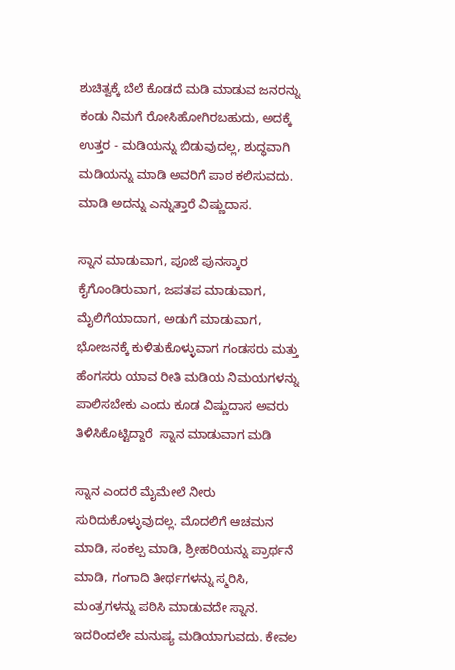ಶುಚಿತ್ವಕ್ಕೆ ಬೆಲೆ ಕೊಡದೆ ಮಡಿ ಮಾಡುವ ಜನರನ್ನು ಕಂಡು ನಿಮಗೆ ರೋಸಿಹೋಗಿರಬಹುದು, ಅದಕ್ಕೆ ಉತ್ತರ - ಮಡಿಯನ್ನು ಬಿಡುವುದಲ್ಲ, ಶುದ್ಧವಾಗಿ ಮಡಿಯನ್ನು ಮಾಡಿ ಅವರಿಗೆ ಪಾಠ ಕಲಿಸುವದು. ಮಾಡಿ ಅದನ್ನು ಎನ್ನುತ್ತಾರೆ ವಿಷ್ಣುದಾಸ.

ಸ್ನಾನ ಮಾಡುವಾಗ, ಪೂಜೆ ಪುನಸ್ಕಾರ ಕೈಗೊಂಡಿರುವಾಗ, ಜಪತಪ ಮಾಡುವಾಗ, ಮೈಲಿಗೆಯಾದಾಗ, ಅಡುಗೆ ಮಾಡುವಾಗ, ಭೋಜನಕ್ಕೆ ಕುಳಿತುಕೊಳ್ಳುವಾಗ ಗಂಡಸರು ಮತ್ತು ಹೆಂಗಸರು ಯಾವ ರೀತಿ ಮಡಿಯ ನಿಮಯಗಳನ್ನು ಪಾಲಿಸಬೇಕು ಎಂದು ಕೂಡ ವಿಷ್ಣುದಾಸ ಅವರು   ತಿಳಿಸಿಕೊಟ್ಟಿದ್ದಾರೆ  ಸ್ನಾನ ಮಾಡುವಾಗ ಮಡಿ

ಸ್ನಾನ ಎಂದರೆ ಮೈಮೇಲೆ ನೀರು ಸುರಿದುಕೊಳ್ಳುವುದಲ್ಲ. ಮೊದಲಿಗೆ ಆಚಮನ ಮಾಡಿ, ಸಂಕಲ್ಪ ಮಾಡಿ, ಶ್ರೀಹರಿಯನ್ನು ಪ್ರಾರ್ಥನೆ ಮಾಡಿ, ಗಂಗಾದಿ ತೀರ್ಥಗಳನ್ನು ಸ್ಮರಿಸಿ, ಮಂತ್ರಗಳನ್ನು ಪಠಿಸಿ ಮಾಡುವದೇ ಸ್ನಾನ. ಇದರಿಂದಲೇ ಮನುಷ್ಯ ಮಡಿಯಾಗುವದು. ಕೇವಲ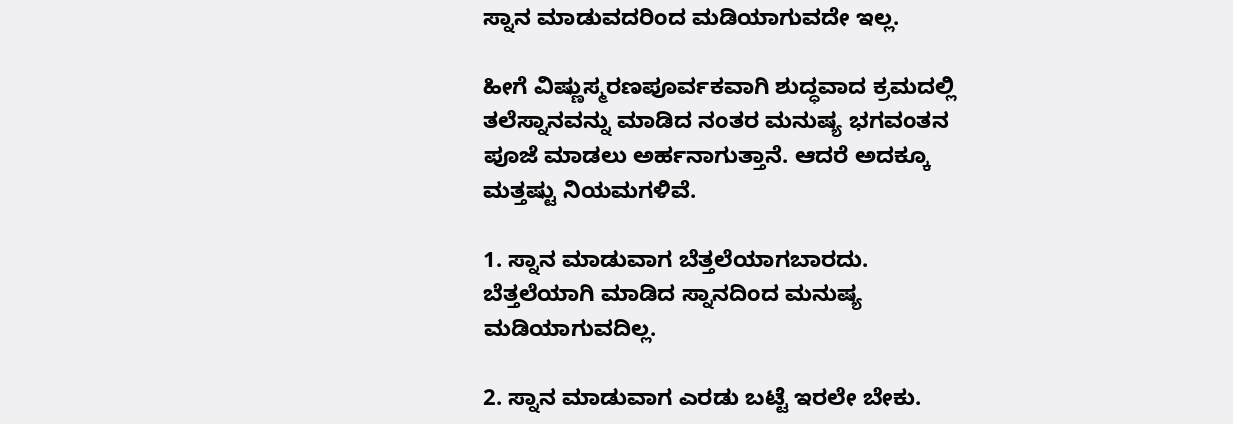ಸ್ನಾನ ಮಾಡುವದರಿಂದ ಮಡಿಯಾಗುವದೇ ಇಲ್ಲ.

ಹೀಗೆ ವಿಷ್ಣುಸ್ಮರಣಪೂರ್ವಕವಾಗಿ ಶುದ್ಧವಾದ ಕ್ರಮದಲ್ಲಿ ತಲೆಸ್ನಾನವನ್ನು ಮಾಡಿದ ನಂತರ ಮನುಷ್ಯ ಭಗವಂತನ ಪೂಜೆ ಮಾಡಲು ಅರ್ಹನಾಗುತ್ತಾನೆ. ಆದರೆ ಅದಕ್ಕೂ ಮತ್ತಷ್ಟು ನಿಯಮಗಳಿವೆ.

1. ಸ್ನಾನ ಮಾಡುವಾಗ ಬೆತ್ತಲೆಯಾಗಬಾರದು. ಬೆತ್ತಲೆಯಾಗಿ ಮಾಡಿದ ಸ್ನಾನದಿಂದ ಮನುಷ್ಯ ಮಡಿಯಾಗುವದಿಲ್ಲ.

2. ಸ್ನಾನ ಮಾಡುವಾಗ ಎರಡು ಬಟ್ಟೆ ಇರಲೇ ಬೇಕು.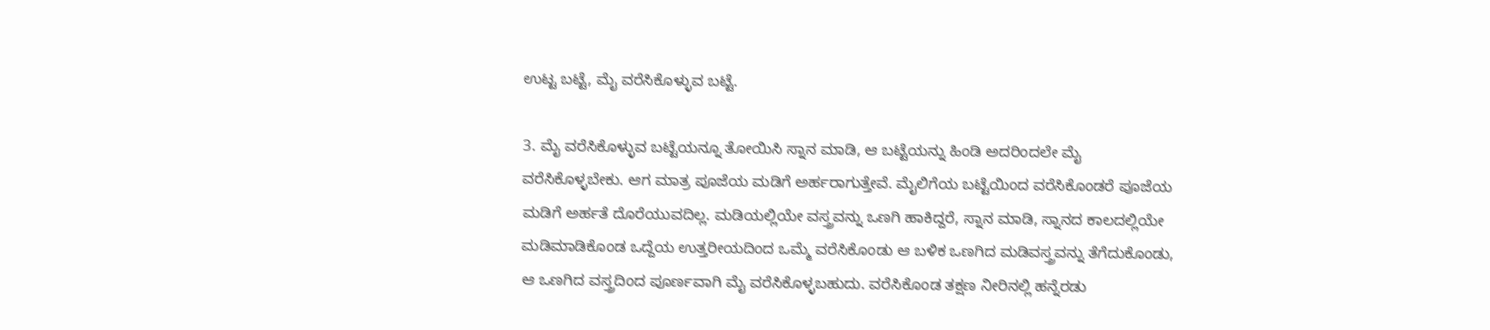ಉಟ್ಟ ಬಟ್ಟೆ, ಮೈ ವರೆಸಿಕೊಳ್ಳುವ ಬಟ್ಟೆ.

3. ಮೈ ವರೆಸಿಕೊಳ್ಳುವ ಬಟ್ಟೆಯನ್ನೂ ತೋಯಿಸಿ ಸ್ನಾನ ಮಾಡಿ, ಆ ಬಟ್ಟೆಯನ್ನು ಹಿಂಡಿ ಅದರಿಂದಲೇ ಮೈ ವರೆಸಿಕೊಳ್ಳಬೇಕು. ಆಗ ಮಾತ್ರ ಪೂಜೆಯ ಮಡಿಗೆ ಅರ್ಹರಾಗುತ್ತೇವೆ. ಮೈಲಿಗೆಯ ಬಟ್ಟೆಯಿಂದ ವರೆಸಿಕೊಂಡರೆ ಪೂಜೆಯ ಮಡಿಗೆ ಅರ್ಹತೆ ದೊರೆಯುವದಿಲ್ಲ. ಮಡಿಯಲ್ಲಿಯೇ ವಸ್ತ್ರವನ್ನು ಒಣಗಿ ಹಾಕಿದ್ದರೆ, ಸ್ನಾನ ಮಾಡಿ, ಸ್ನಾನದ ಕಾಲದಲ್ಲಿಯೇ ಮಡಿಮಾಡಿಕೊಂಡ ಒದ್ದೆಯ ಉತ್ತರೀಯದಿಂದ ಒಮ್ಮೆ ವರೆಸಿಕೊಂಡು ಆ ಬಳಿಕ ಒಣಗಿದ ಮಡಿವಸ್ತ್ರವನ್ನು ತೆಗೆದುಕೊಂಡು, ಆ ಒಣಗಿದ ವಸ್ತ್ರದಿಂದ ಪೂರ್ಣವಾಗಿ ಮೈ ವರೆಸಿಕೊಳ್ಳಬಹುದು. ವರೆಸಿಕೊಂಡ ತಕ್ಷಣ ನೀರಿನಲ್ಲಿ ಹನ್ನೆರಡು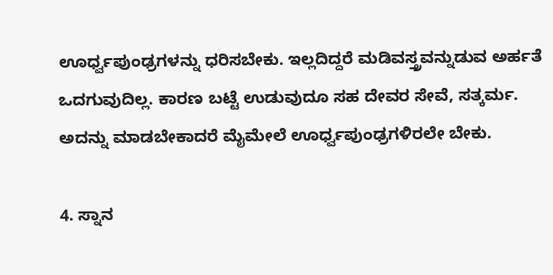ಊರ್ಧ್ವಪುಂಢ್ರಗಳನ್ನು ಧರಿಸಬೇಕು. ಇಲ್ಲದಿದ್ದರೆ ಮಡಿವಸ್ತ್ರವನ್ನುಡುವ ಅರ್ಹತೆ ಒದಗುವುದಿಲ್ಲ. ಕಾರಣ ಬಟ್ಟೆ ಉಡುವುದೂ ಸಹ ದೇವರ ಸೇವೆ, ಸತ್ಕರ್ಮ. ಅದನ್ನು ಮಾಡಬೇಕಾದರೆ ಮೈಮೇಲೆ ಊರ್ಧ್ವಪುಂಢ್ರಗಳಿರಲೇ ಬೇಕು.

4. ಸ್ನಾನ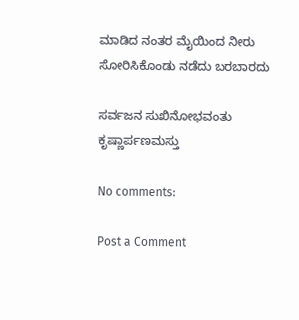ಮಾಡಿದ ನಂತರ ಮೈಯಿಂದ ನೀರು ಸೋರಿಸಿಕೊಂಡು ನಡೆದು ಬರಬಾರದು

ಸರ್ವಜನ ಸುಖಿನೋಭವಂತು ಕೃಷ್ಣಾರ್ಪಣಮಸ್ತು

No comments:

Post a Comment